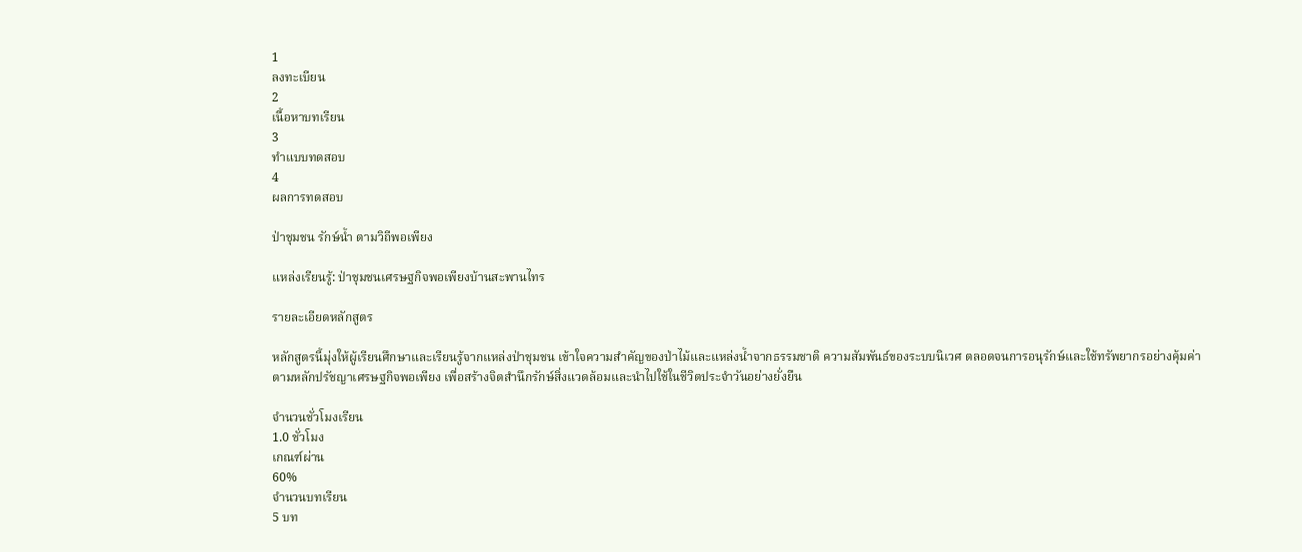1
ลงทะเบียน
2
เนื้อหาบทเรียน
3
ทำแบบทดสอบ
4
ผลการทดสอบ

ป่าชุมชน รักษ์น้ำ ตามวิถีพอเพียง

แหล่งเรียนรู้: ป่าชุมชนเศรษฐกิจพอเพียงบ้านสะพานไทร

รายละเอียดหลักสูตร

หลักสูตรนี้มุ่งให้ผู้เรียนศึกษาและเรียนรู้จากแหล่งป่าชุมชน เข้าใจความสำคัญของป่าไม้และแหล่งน้ำจากธรรมชาติ ความสัมพันธ์ของระบบนิเวศ ตลอดจนการอนุรักษ์และใช้ทรัพยากรอย่างคุ้มค่า ตามหลักปรัชญาเศรษฐกิจพอเพียง เพื่อสร้างจิตสำนึกรักษ์สิ่งแวดล้อมและนำไปใช้ในชีวิตประจำวันอย่างยั่งยืน

จำนวนชั่วโมงเรียน
1.0 ชั่วโมง
เกณฑ์ผ่าน
60%
จำนวนบทเรียน
5 บท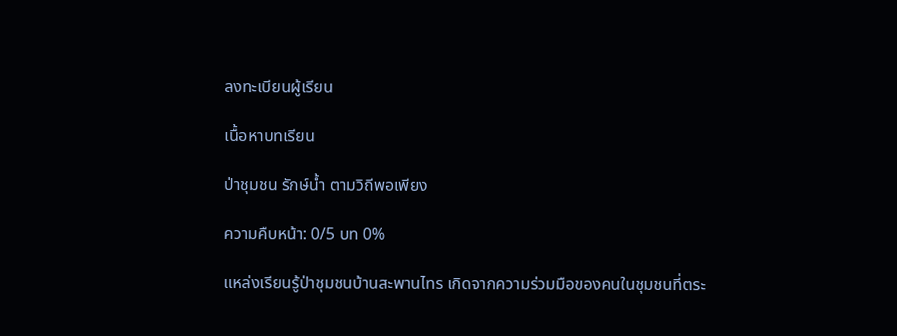ลงทะเบียนผู้เรียน

เนื้อหาบทเรียน

ป่าชุมชน รักษ์น้ำ ตามวิถีพอเพียง

ความคืบหน้า: 0/5 บท 0%

แหล่งเรียนรู้ป่าชุมชนบ้านสะพานไทร เกิดจากความร่วมมือของคนในชุมชนที่ตระ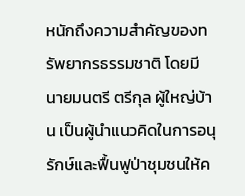หนักถึงความสำคัญของทรัพยากรธรรมชาติ โดยมี นายมนตรี ตรีกุล ผู้ใหญ่บ้าน เป็นผู้นำแนวคิดในการอนุรักษ์และฟื้นฟูป่าชุมชนให้ค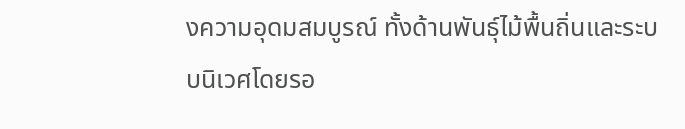งความอุดมสมบูรณ์ ทั้งด้านพันธุ์ไม้พื้นถิ่นและระบบนิเวศโดยรอ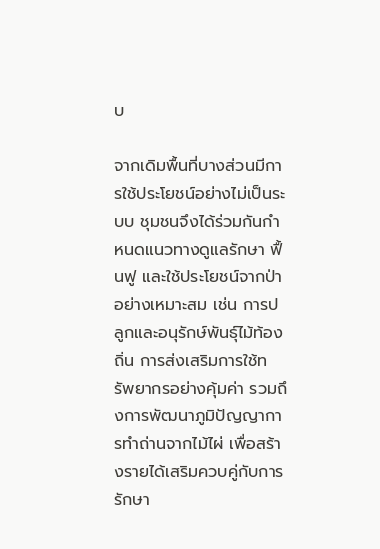บ

จากเดิมพื้นที่บางส่วนมีการใช้ประโยชน์อย่างไม่เป็นระบบ ชุมชนจึงได้ร่วมกันกำหนดแนวทางดูแลรักษา ฟื้นฟู และใช้ประโยชน์จากป่าอย่างเหมาะสม เช่น การปลูกและอนุรักษ์พันธุ์ไม้ท้องถิ่น การส่งเสริมการใช้ทรัพยากรอย่างคุ้มค่า รวมถึงการพัฒนาภูมิปัญญาการทำถ่านจากไม้ไผ่ เพื่อสร้างรายได้เสริมควบคู่กับการรักษา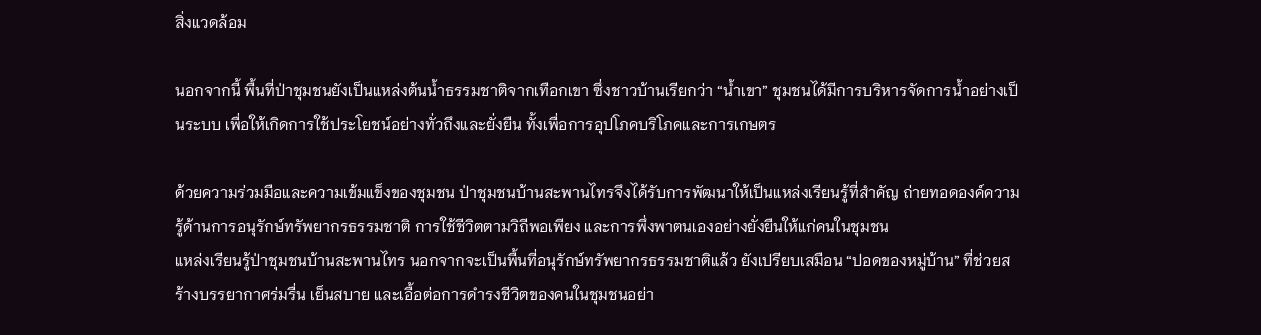สิ่งแวดล้อม

นอกจากนี้ พื้นที่ป่าชุมชนยังเป็นแหล่งต้นน้ำธรรมชาติจากเทือกเขา ซึ่งชาวบ้านเรียกว่า “น้ำเขา” ชุมชนได้มีการบริหารจัดการน้ำอย่างเป็นระบบ เพื่อให้เกิดการใช้ประโยชน์อย่างทั่วถึงและยั่งยืน ทั้งเพื่อการอุปโภคบริโภคและการเกษตร

ด้วยความร่วมมือและความเข้มแข็งของชุมชน ป่าชุมชนบ้านสะพานไทรจึงได้รับการพัฒนาให้เป็นแหล่งเรียนรู้ที่สำคัญ ถ่ายทอดองค์ความรู้ด้านการอนุรักษ์ทรัพยากรธรรมชาติ การใช้ชีวิตตามวิถีพอเพียง และการพึ่งพาตนเองอย่างยั่งยืนให้แก่คนในชุมชน
แหล่งเรียนรู้ป่าชุมชนบ้านสะพานไทร นอกจากจะเป็นพื้นที่อนุรักษ์ทรัพยากรธรรมชาติแล้ว ยังเปรียบเสมือน “ปอดของหมู่บ้าน” ที่ช่วยสร้างบรรยากาศร่มรื่น เย็นสบาย และเอื้อต่อการดำรงชีวิตของคนในชุมชนอย่า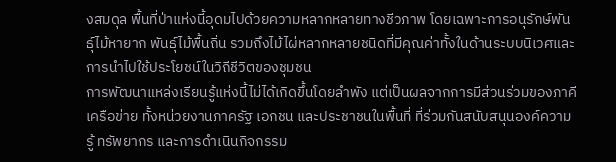งสมดุล พื้นที่ป่าแห่งนี้อุดมไปด้วยความหลากหลายทางชีวภาพ โดยเฉพาะการอนุรักษ์พันธุ์ไม้หายาก พันธุ์ไม้พื้นถิ่น รวมถึงไม้ไผ่หลากหลายชนิดที่มีคุณค่าทั้งในด้านระบบนิเวศและการนำไปใช้ประโยชน์ในวิถีชีวิตของชุมชน
การพัฒนาแหล่งเรียนรู้แห่งนี้ไม่ได้เกิดขึ้นโดยลำพัง แต่เป็นผลจากการมีส่วนร่วมของภาคีเครือข่าย ทั้งหน่วยงานภาครัฐ เอกชน และประชาชนในพื้นที่ ที่ร่วมกันสนับสนุนองค์ความรู้ ทรัพยากร และการดำเนินกิจกรรม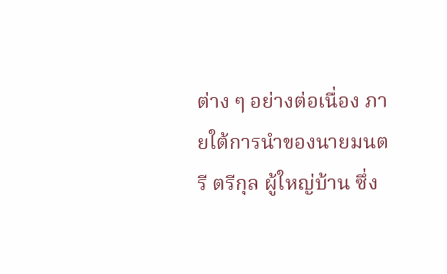ต่าง ๆ อย่างต่อเนื่อง ภายใต้การนำของนายมนตรี ตรีกุล ผู้ใหญ่บ้าน ซึ่ง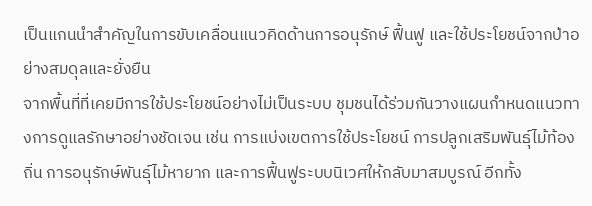เป็นแกนนำสำคัญในการขับเคลื่อนแนวคิดด้านการอนุรักษ์ ฟื้นฟู และใช้ประโยชน์จากป่าอย่างสมดุลและยั่งยืน
จากพื้นที่ที่เคยมีการใช้ประโยชน์อย่างไม่เป็นระบบ ชุมชนได้ร่วมกันวางแผนกำหนดแนวทางการดูแลรักษาอย่างชัดเจน เช่น การแบ่งเขตการใช้ประโยชน์ การปลูกเสริมพันธุ์ไม้ท้องถิ่น การอนุรักษ์พันธุ์ไม้หายาก และการฟื้นฟูระบบนิเวศให้กลับมาสมบูรณ์ อีกทั้ง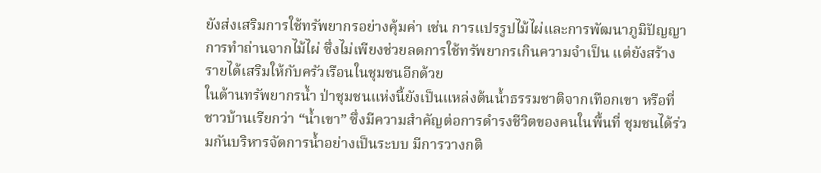ยังส่งเสริมการใช้ทรัพยากรอย่างคุ้มค่า เช่น การแปรรูปไม้ไผ่และการพัฒนาภูมิปัญญาการทำถ่านจากไม้ไผ่ ซึ่งไม่เพียงช่วยลดการใช้ทรัพยากรเกินความจำเป็น แต่ยังสร้างรายได้เสริมให้กับครัวเรือนในชุมชนอีกด้วย
ในด้านทรัพยากรน้ำ ป่าชุมชนแห่งนี้ยังเป็นแหล่งต้นน้ำธรรมชาติจากเทือกเขา หรือที่ชาวบ้านเรียกว่า “น้ำเขา” ซึ่งมีความสำคัญต่อการดำรงชีวิตของคนในพื้นที่ ชุมชนได้ร่วมกันบริหารจัดการน้ำอย่างเป็นระบบ มีการวางกติ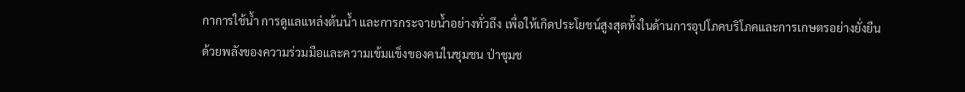กาการใช้น้ำ การดูแลแหล่งต้นน้ำ และการกระจายน้ำอย่างทั่วถึง เพื่อให้เกิดประโยชน์สูงสุดทั้งในด้านการอุปโภคบริโภคและการเกษตรอย่างยั่งยืน
ด้วยพลังของความร่วมมือและความเข้มแข็งของคนในชุมชน ป่าชุมช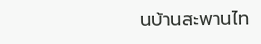นบ้านสะพานไท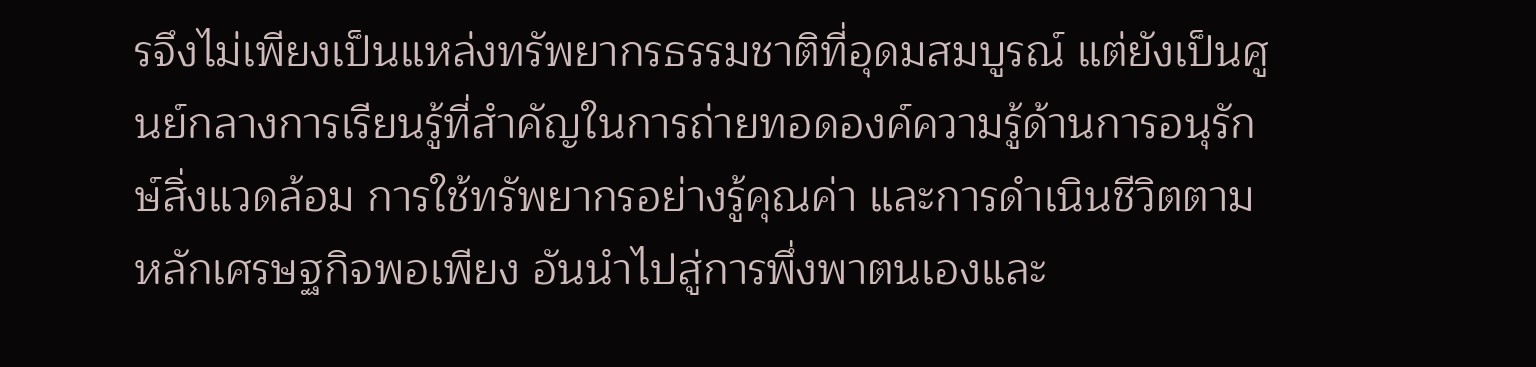รจึงไม่เพียงเป็นแหล่งทรัพยากรธรรมชาติที่อุดมสมบูรณ์ แต่ยังเป็นศูนย์กลางการเรียนรู้ที่สำคัญในการถ่ายทอดองค์ความรู้ด้านการอนุรักษ์สิ่งแวดล้อม การใช้ทรัพยากรอย่างรู้คุณค่า และการดำเนินชีวิตตามหลักเศรษฐกิจพอเพียง อันนำไปสู่การพึ่งพาตนเองและ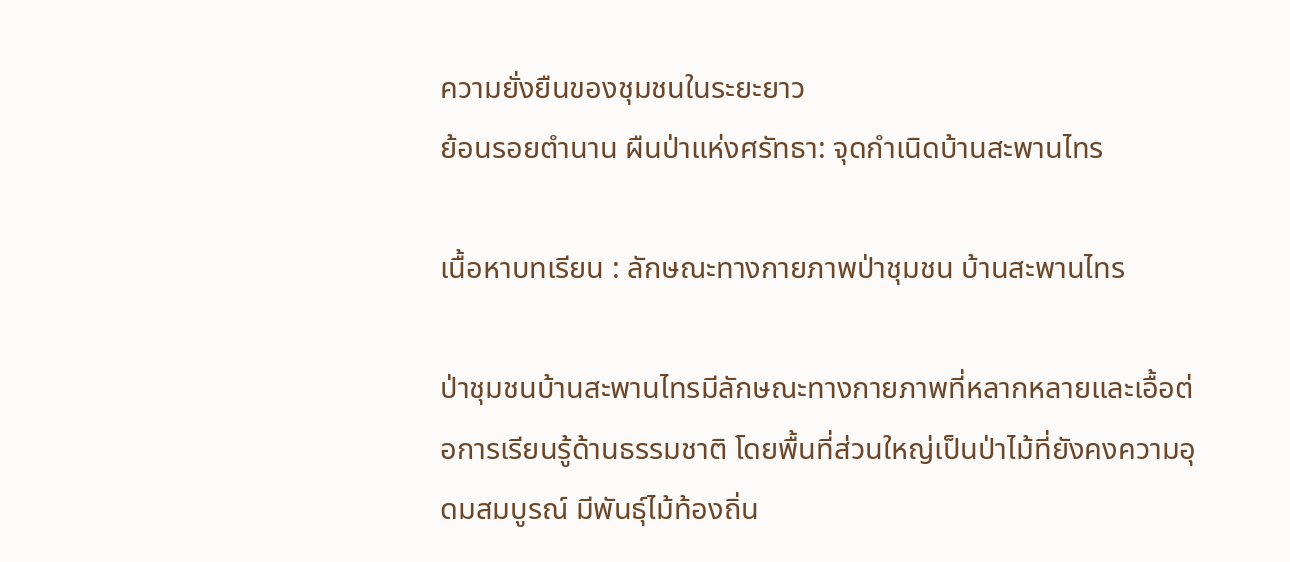ความยั่งยืนของชุมชนในระยะยาว
ย้อนรอยตำนาน ผืนป่าแห่งศรัทธา: จุดกำเนิดบ้านสะพานไทร

เนื้อหาบทเรียน : ลักษณะทางกายภาพป่าชุมชน บ้านสะพานไทร

ป่าชุมชนบ้านสะพานไทรมีลักษณะทางกายภาพที่หลากหลายและเอื้อต่อการเรียนรู้ด้านธรรมชาติ โดยพื้นที่ส่วนใหญ่เป็นป่าไม้ที่ยังคงความอุดมสมบูรณ์ มีพันธุ์ไม้ท้องถิ่น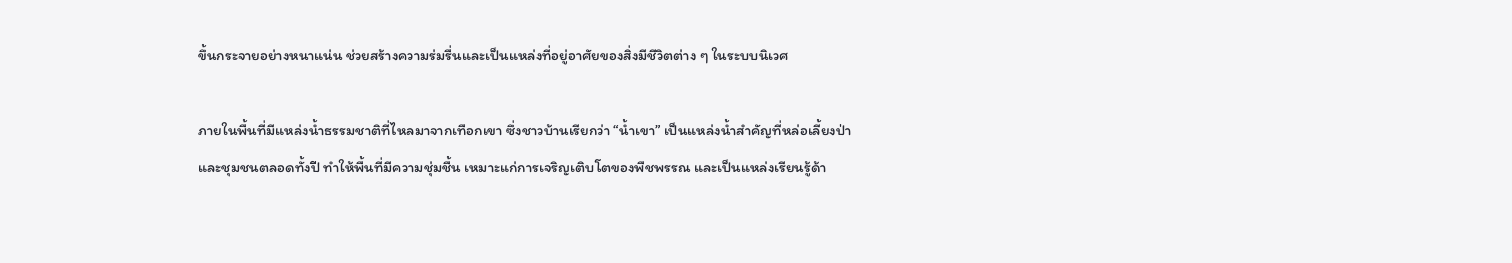ขึ้นกระจายอย่างหนาแน่น ช่วยสร้างความร่มรื่นและเป็นแหล่งที่อยู่อาศัยของสิ่งมีชีวิตต่าง ๆ ในระบบนิเวศ

ภายในพื้นที่มีแหล่งน้ำธรรมชาติที่ไหลมาจากเทือกเขา ซึ่งชาวบ้านเรียกว่า “น้ำเขา” เป็นแหล่งน้ำสำคัญที่หล่อเลี้ยงป่าและชุมชนตลอดทั้งปี ทำให้พื้นที่มีความชุ่มชื้น เหมาะแก่การเจริญเติบโตของพืชพรรณ และเป็นแหล่งเรียนรู้ด้า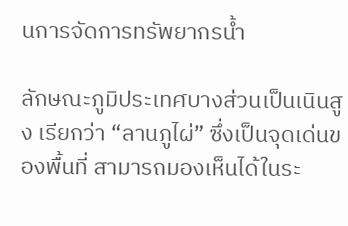นการจัดการทรัพยากรน้ำ

ลักษณะภูมิประเทศบางส่วนเป็นเนินสูง เรียกว่า “ลานภูไผ่” ซึ่งเป็นจุดเด่นของพื้นที่ สามารถมองเห็นได้ในระ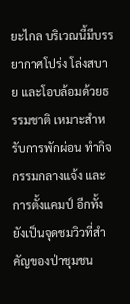ยะไกล บริเวณนี้มีบรรยากาศโปร่ง โล่งสบาย และโอบล้อมด้วยธรรมชาติ เหมาะสำหรับการพักผ่อน ทำกิจกรรมกลางแจ้ง และการตั้งแคมป์ อีกทั้งยังเป็นจุดชมวิวที่สำคัญของป่าชุมชน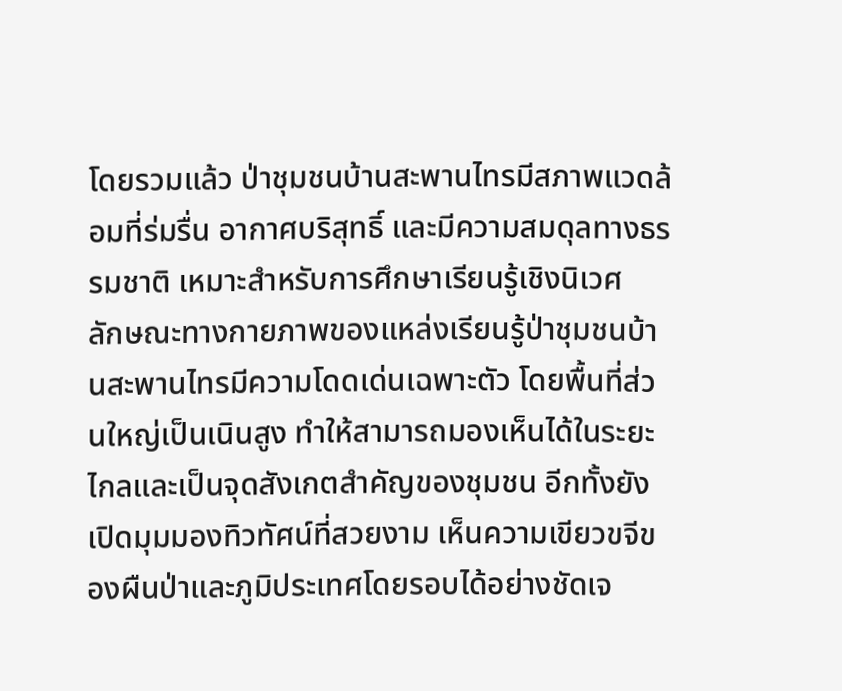โดยรวมแล้ว ป่าชุมชนบ้านสะพานไทรมีสภาพแวดล้อมที่ร่มรื่น อากาศบริสุทธิ์ และมีความสมดุลทางธรรมชาติ เหมาะสำหรับการศึกษาเรียนรู้เชิงนิเวศ
ลักษณะทางกายภาพของแหล่งเรียนรู้ป่าชุมชนบ้านสะพานไทรมีความโดดเด่นเฉพาะตัว โดยพื้นที่ส่วนใหญ่เป็นเนินสูง ทำให้สามารถมองเห็นได้ในระยะไกลและเป็นจุดสังเกตสำคัญของชุมชน อีกทั้งยังเปิดมุมมองทิวทัศน์ที่สวยงาม เห็นความเขียวขจีของผืนป่าและภูมิประเทศโดยรอบได้อย่างชัดเจ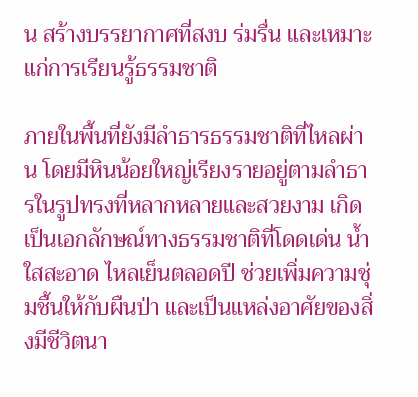น สร้างบรรยากาศที่สงบ ร่มรื่น และเหมาะแก่การเรียนรู้ธรรมชาติ

ภายในพื้นที่ยังมีลำธารธรรมชาติที่ไหลผ่าน โดยมีหินน้อยใหญ่เรียงรายอยู่ตามลำธารในรูปทรงที่หลากหลายและสวยงาม เกิดเป็นเอกลักษณ์ทางธรรมชาติที่โดดเด่น น้ำใสสะอาด ไหลเย็นตลอดปี ช่วยเพิ่มความชุ่มชื้นให้กับผืนป่า และเป็นแหล่งอาศัยของสิ่งมีชีวิตนา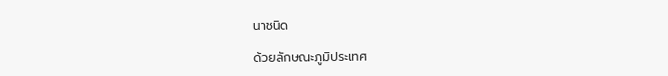นาชนิด

ด้วยลักษณะภูมิประเทศ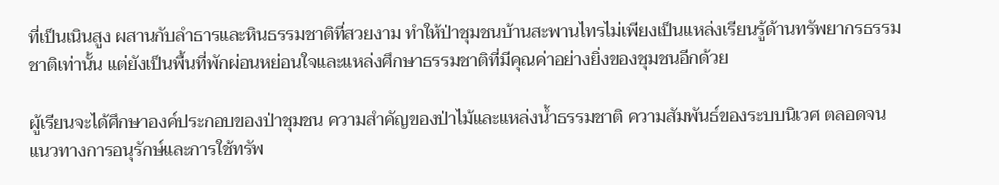ที่เป็นเนินสูง ผสานกับลำธารและหินธรรมชาติที่สวยงาม ทำให้ป่าชุมชนบ้านสะพานไทรไม่เพียงเป็นแหล่งเรียนรู้ด้านทรัพยากรธรรมชาติเท่านั้น แต่ยังเป็นพื้นที่พักผ่อนหย่อนใจและแหล่งศึกษาธรรมชาติที่มีคุณค่าอย่างยิ่งของชุมชนอีกด้วย

ผู้เรียนจะได้ศึกษาองค์ประกอบของป่าชุมชน ความสำคัญของป่าไม้และแหล่งน้ำธรรมชาติ ความสัมพันธ์ของระบบนิเวศ ตลอดจนแนวทางการอนุรักษ์และการใช้ทรัพ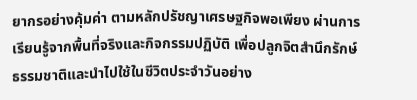ยากรอย่างคุ้มค่า ตามหลักปรัชญาเศรษฐกิจพอเพียง ผ่านการเรียนรู้จากพื้นที่จริงและกิจกรรมปฏิบัติ เพื่อปลูกจิตสำนึกรักษ์ธรรมชาติและนำไปใช้ในชีวิตประจำวันอย่าง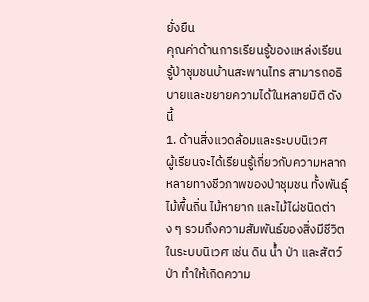ยั่งยืน
คุณค่าด้านการเรียนรู้ของแหล่งเรียนรู้ป่าชุมชนบ้านสะพานไทร สามารถอธิบายและขยายความได้ในหลายมิติ ดังนี้
1. ด้านสิ่งแวดล้อมและระบบนิเวศ
ผู้เรียนจะได้เรียนรู้เกี่ยวกับความหลากหลายทางชีวภาพของป่าชุมชน ทั้งพันธุ์ไม้พื้นถิ่น ไม้หายาก และไม้ไผ่ชนิดต่าง ๆ รวมถึงความสัมพันธ์ของสิ่งมีชีวิตในระบบนิเวศ เช่น ดิน น้ำ ป่า และสัตว์ป่า ทำให้เกิดความ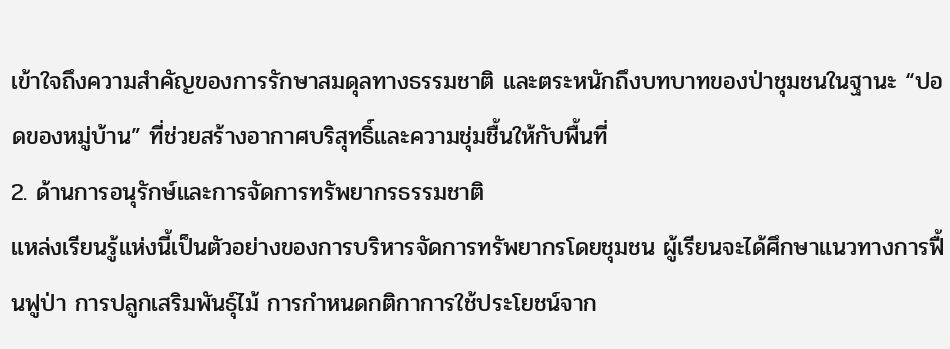เข้าใจถึงความสำคัญของการรักษาสมดุลทางธรรมชาติ และตระหนักถึงบทบาทของป่าชุมชนในฐานะ “ปอดของหมู่บ้าน” ที่ช่วยสร้างอากาศบริสุทธิ์และความชุ่มชื้นให้กับพื้นที่
2. ด้านการอนุรักษ์และการจัดการทรัพยากรธรรมชาติ
แหล่งเรียนรู้แห่งนี้เป็นตัวอย่างของการบริหารจัดการทรัพยากรโดยชุมชน ผู้เรียนจะได้ศึกษาแนวทางการฟื้นฟูป่า การปลูกเสริมพันธุ์ไม้ การกำหนดกติกาการใช้ประโยชน์จาก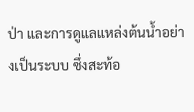ป่า และการดูแลแหล่งต้นน้ำอย่างเป็นระบบ ซึ่งสะท้อ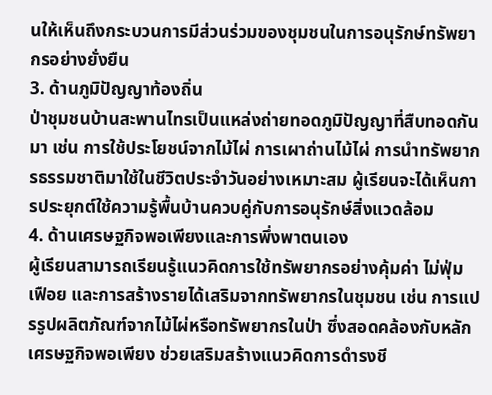นให้เห็นถึงกระบวนการมีส่วนร่วมของชุมชนในการอนุรักษ์ทรัพยากรอย่างยั่งยืน
3. ด้านภูมิปัญญาท้องถิ่น
ป่าชุมชนบ้านสะพานไทรเป็นแหล่งถ่ายทอดภูมิปัญญาที่สืบทอดกันมา เช่น การใช้ประโยชน์จากไม้ไผ่ การเผาถ่านไม้ไผ่ การนำทรัพยากรธรรมชาติมาใช้ในชีวิตประจำวันอย่างเหมาะสม ผู้เรียนจะได้เห็นการประยุกต์ใช้ความรู้พื้นบ้านควบคู่กับการอนุรักษ์สิ่งแวดล้อม
4. ด้านเศรษฐกิจพอเพียงและการพึ่งพาตนเอง
ผู้เรียนสามารถเรียนรู้แนวคิดการใช้ทรัพยากรอย่างคุ้มค่า ไม่ฟุ่มเฟือย และการสร้างรายได้เสริมจากทรัพยากรในชุมชน เช่น การแปรรูปผลิตภัณฑ์จากไม้ไผ่หรือทรัพยากรในป่า ซึ่งสอดคล้องกับหลักเศรษฐกิจพอเพียง ช่วยเสริมสร้างแนวคิดการดำรงชี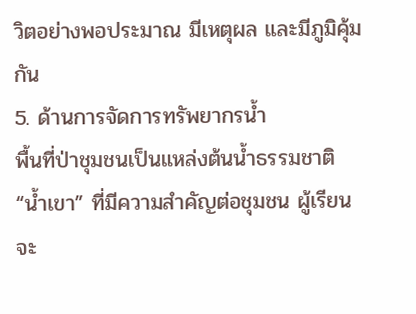วิตอย่างพอประมาณ มีเหตุผล และมีภูมิคุ้มกัน
5. ด้านการจัดการทรัพยากรน้ำ
พื้นที่ป่าชุมชนเป็นแหล่งต้นน้ำธรรมชาติ “น้ำเขา” ที่มีความสำคัญต่อชุมชน ผู้เรียนจะ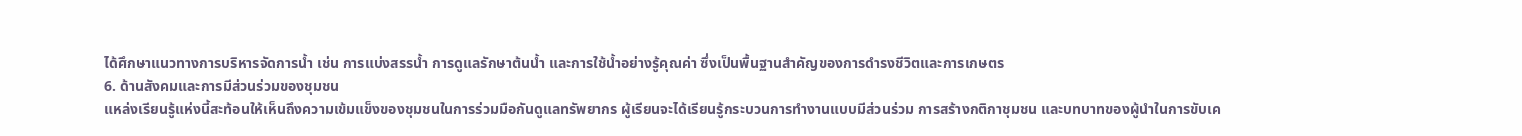ได้ศึกษาแนวทางการบริหารจัดการน้ำ เช่น การแบ่งสรรน้ำ การดูแลรักษาต้นน้ำ และการใช้น้ำอย่างรู้คุณค่า ซึ่งเป็นพื้นฐานสำคัญของการดำรงชีวิตและการเกษตร
6. ด้านสังคมและการมีส่วนร่วมของชุมชน
แหล่งเรียนรู้แห่งนี้สะท้อนให้เห็นถึงความเข้มแข็งของชุมชนในการร่วมมือกันดูแลทรัพยากร ผู้เรียนจะได้เรียนรู้กระบวนการทำงานแบบมีส่วนร่วม การสร้างกติกาชุมชน และบทบาทของผู้นำในการขับเค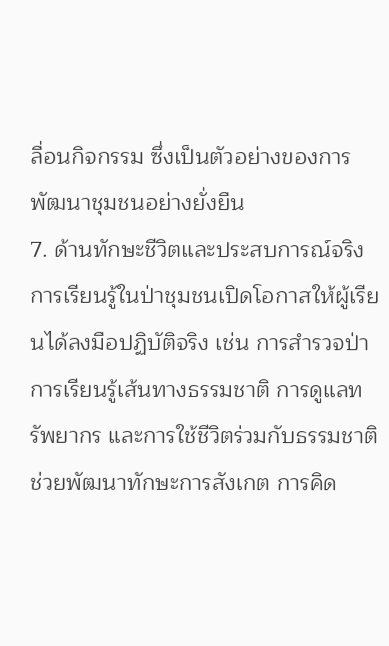ลื่อนกิจกรรม ซึ่งเป็นตัวอย่างของการพัฒนาชุมชนอย่างยั่งยืน
7. ด้านทักษะชีวิตและประสบการณ์จริง
การเรียนรู้ในป่าชุมชนเปิดโอกาสให้ผู้เรียนได้ลงมือปฏิบัติจริง เช่น การสำรวจป่า การเรียนรู้เส้นทางธรรมชาติ การดูแลทรัพยากร และการใช้ชีวิตร่วมกับธรรมชาติ ช่วยพัฒนาทักษะการสังเกต การคิด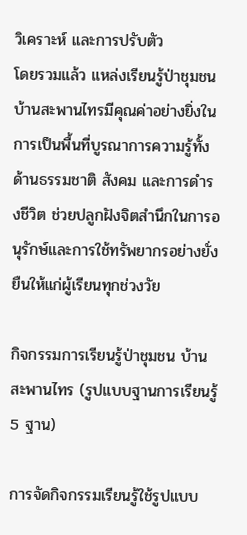วิเคราะห์ และการปรับตัว
โดยรวมแล้ว แหล่งเรียนรู้ป่าชุมชนบ้านสะพานไทรมีคุณค่าอย่างยิ่งในการเป็นพื้นที่บูรณาการความรู้ทั้งด้านธรรมชาติ สังคม และการดำรงชีวิต ช่วยปลูกฝังจิตสำนึกในการอนุรักษ์และการใช้ทรัพยากรอย่างยั่งยืนให้แก่ผู้เรียนทุกช่วงวัย

กิจกรรมการเรียนรู้ป่าชุมชน บ้านสะพานไทร (รูปแบบฐานการเรียนรู้ 5 ฐาน)

การจัดกิจกรรมเรียนรู้ใช้รูปแบบ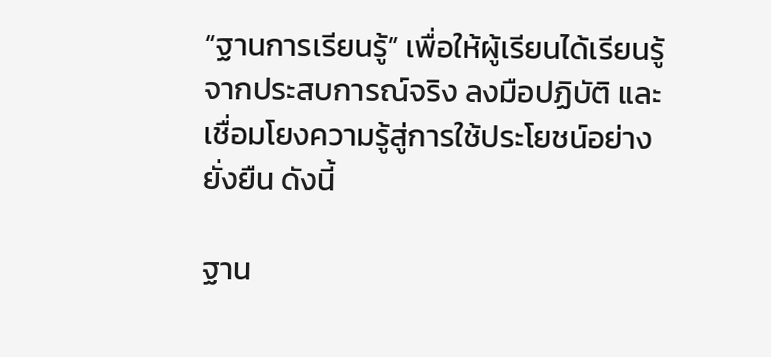“ฐานการเรียนรู้” เพื่อให้ผู้เรียนได้เรียนรู้จากประสบการณ์จริง ลงมือปฏิบัติ และเชื่อมโยงความรู้สู่การใช้ประโยชน์อย่างยั่งยืน ดังนี้

ฐาน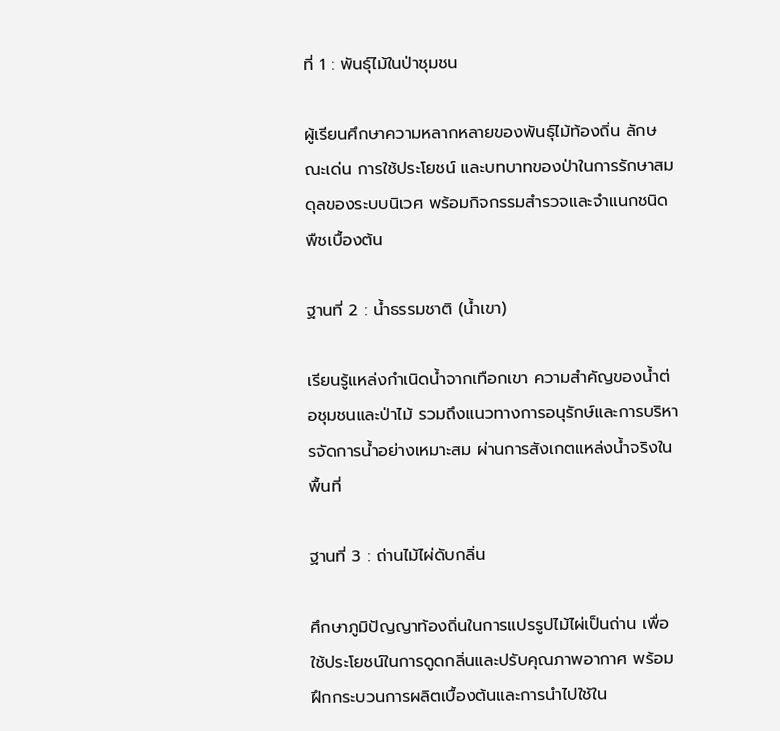ที่ 1 : พันธุ์ไม้ในป่าชุมชน

ผู้เรียนศึกษาความหลากหลายของพันธุ์ไม้ท้องถิ่น ลักษณะเด่น การใช้ประโยชน์ และบทบาทของป่าในการรักษาสมดุลของระบบนิเวศ พร้อมกิจกรรมสำรวจและจำแนกชนิดพืชเบื้องต้น

ฐานที่ 2 : น้ำธรรมชาติ (น้ำเขา)

เรียนรู้แหล่งกำเนิดน้ำจากเทือกเขา ความสำคัญของน้ำต่อชุมชนและป่าไม้ รวมถึงแนวทางการอนุรักษ์และการบริหารจัดการน้ำอย่างเหมาะสม ผ่านการสังเกตแหล่งน้ำจริงในพื้นที่

ฐานที่ 3 : ถ่านไม้ไผ่ดับกลิ่น

ศึกษาภูมิปัญญาท้องถิ่นในการแปรรูปไม้ไผ่เป็นถ่าน เพื่อใช้ประโยชน์ในการดูดกลิ่นและปรับคุณภาพอากาศ พร้อมฝึกกระบวนการผลิตเบื้องต้นและการนำไปใช้ใน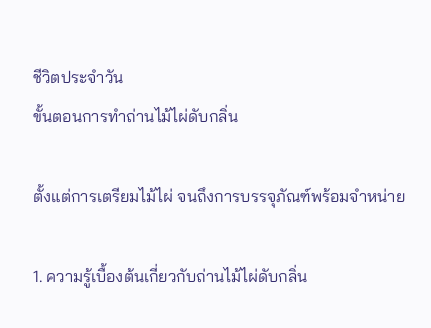ชีวิตประจำวัน
ขั้นตอนการทำถ่านไม้ไผ่ดับกลิ่น

ตั้งแต่การเตรียมไม้ไผ่ จนถึงการบรรจุภัณฑ์พร้อมจำหน่าย

1. ความรู้เบื้องต้นเกี่ยวกับถ่านไม้ไผ่ดับกลิ่น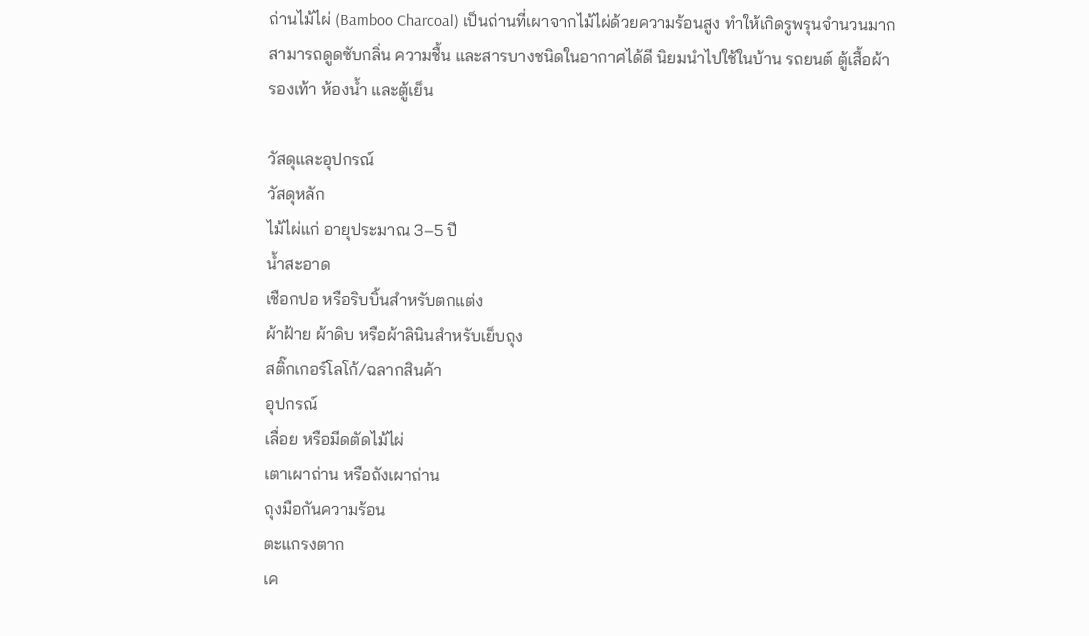ถ่านไม้ไผ่ (Bamboo Charcoal) เป็นถ่านที่เผาจากไม้ไผ่ด้วยความร้อนสูง ทำให้เกิดรูพรุนจำนวนมาก สามารถดูดซับกลิ่น ความชื้น และสารบางชนิดในอากาศได้ดี นิยมนำไปใช้ในบ้าน รถยนต์ ตู้เสื้อผ้า รองเท้า ห้องน้ำ และตู้เย็น

วัสดุและอุปกรณ์
วัสดุหลัก
ไม้ไผ่แก่ อายุประมาณ 3–5 ปี
น้ำสะอาด
เชือกปอ หรือริบบิ้นสำหรับตกแต่ง
ผ้าฝ้าย ผ้าดิบ หรือผ้าลินินสำหรับเย็บถุง
สติ๊กเกอร์โลโก้/ฉลากสินค้า
อุปกรณ์
เลื่อย หรือมีดตัดไม้ไผ่
เตาเผาถ่าน หรือถังเผาถ่าน
ถุงมือกันความร้อน
ตะแกรงตาก
เค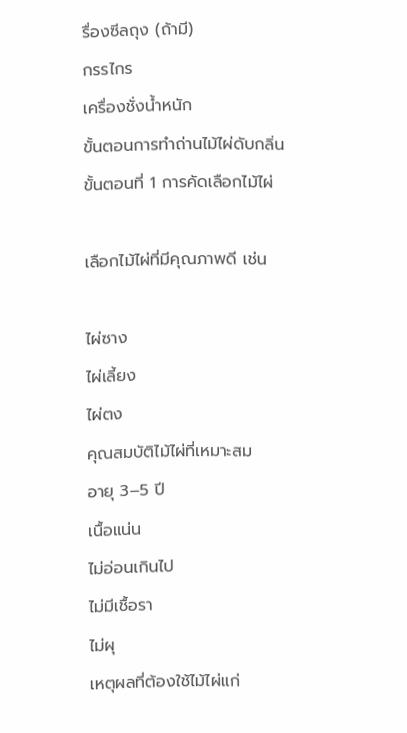รื่องซีลถุง (ถ้ามี)
กรรไกร
เครื่องชั่งน้ำหนัก
ขั้นตอนการทำถ่านไม้ไผ่ดับกลิ่น
ขั้นตอนที่ 1 การคัดเลือกไม้ไผ่

เลือกไม้ไผ่ที่มีคุณภาพดี เช่น

ไผ่ซาง
ไผ่เลี้ยง
ไผ่ตง
คุณสมบัติไม้ไผ่ที่เหมาะสม
อายุ 3–5 ปี
เนื้อแน่น
ไม่อ่อนเกินไป
ไม่มีเชื้อรา
ไม่ผุ
เหตุผลที่ต้องใช้ไม้ไผ่แก่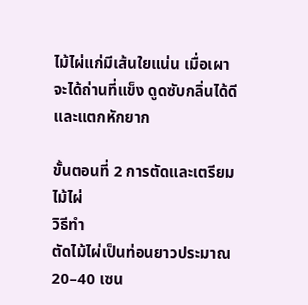ไม้ไผ่แก่มีเส้นใยแน่น เมื่อเผาจะได้ถ่านที่แข็ง ดูดซับกลิ่นได้ดี และแตกหักยาก

ขั้นตอนที่ 2 การตัดและเตรียมไม้ไผ่
วิธีทำ
ตัดไม้ไผ่เป็นท่อนยาวประมาณ 20–40 เซน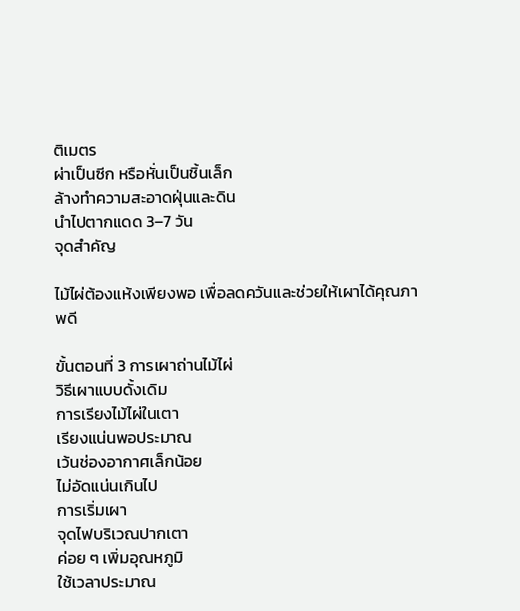ติเมตร
ผ่าเป็นซีก หรือหั่นเป็นชิ้นเล็ก
ล้างทำความสะอาดฝุ่นและดิน
นำไปตากแดด 3–7 วัน
จุดสำคัญ

ไม้ไผ่ต้องแห้งเพียงพอ เพื่อลดควันและช่วยให้เผาได้คุณภาพดี

ขั้นตอนที่ 3 การเผาถ่านไม้ไผ่
วิธีเผาแบบดั้งเดิม
การเรียงไม้ไผ่ในเตา
เรียงแน่นพอประมาณ
เว้นช่องอากาศเล็กน้อย
ไม่อัดแน่นเกินไป
การเริ่มเผา
จุดไฟบริเวณปากเตา
ค่อย ๆ เพิ่มอุณหภูมิ
ใช้เวลาประมาณ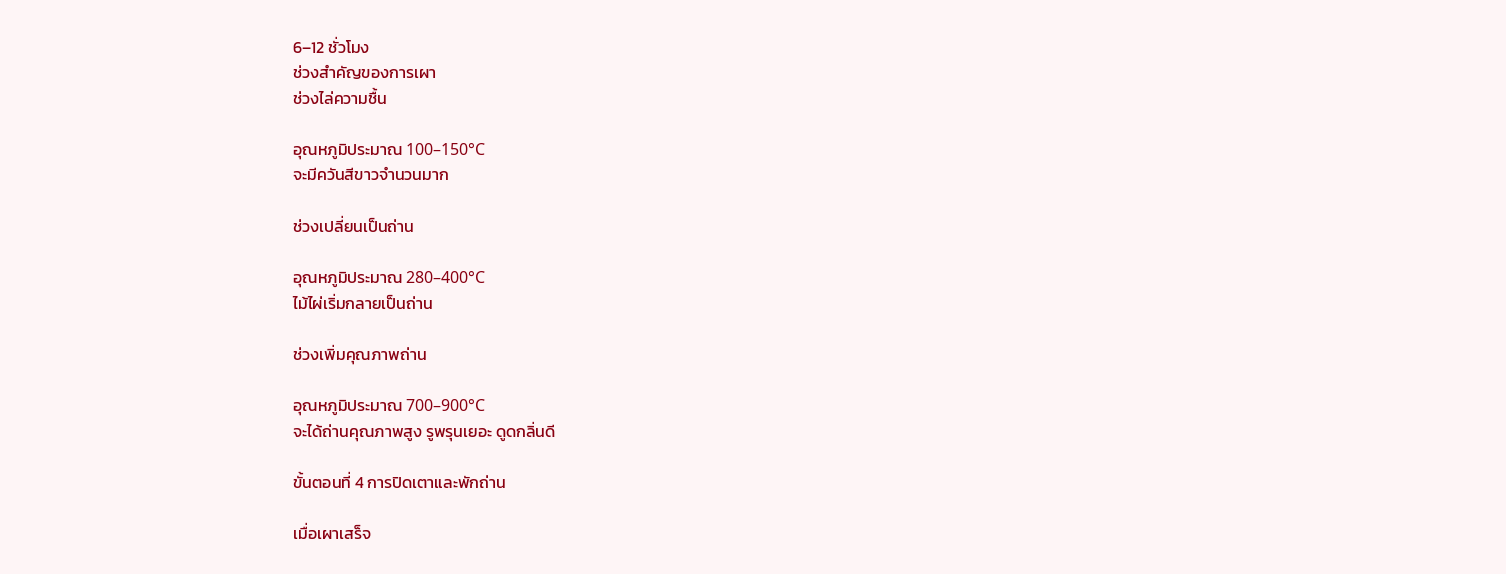6–12 ชั่วโมง
ช่วงสำคัญของการเผา
ช่วงไล่ความชื้น

อุณหภูมิประมาณ 100–150°C
จะมีควันสีขาวจำนวนมาก

ช่วงเปลี่ยนเป็นถ่าน

อุณหภูมิประมาณ 280–400°C
ไม้ไผ่เริ่มกลายเป็นถ่าน

ช่วงเพิ่มคุณภาพถ่าน

อุณหภูมิประมาณ 700–900°C
จะได้ถ่านคุณภาพสูง รูพรุนเยอะ ดูดกลิ่นดี

ขั้นตอนที่ 4 การปิดเตาและพักถ่าน

เมื่อเผาเสร็จ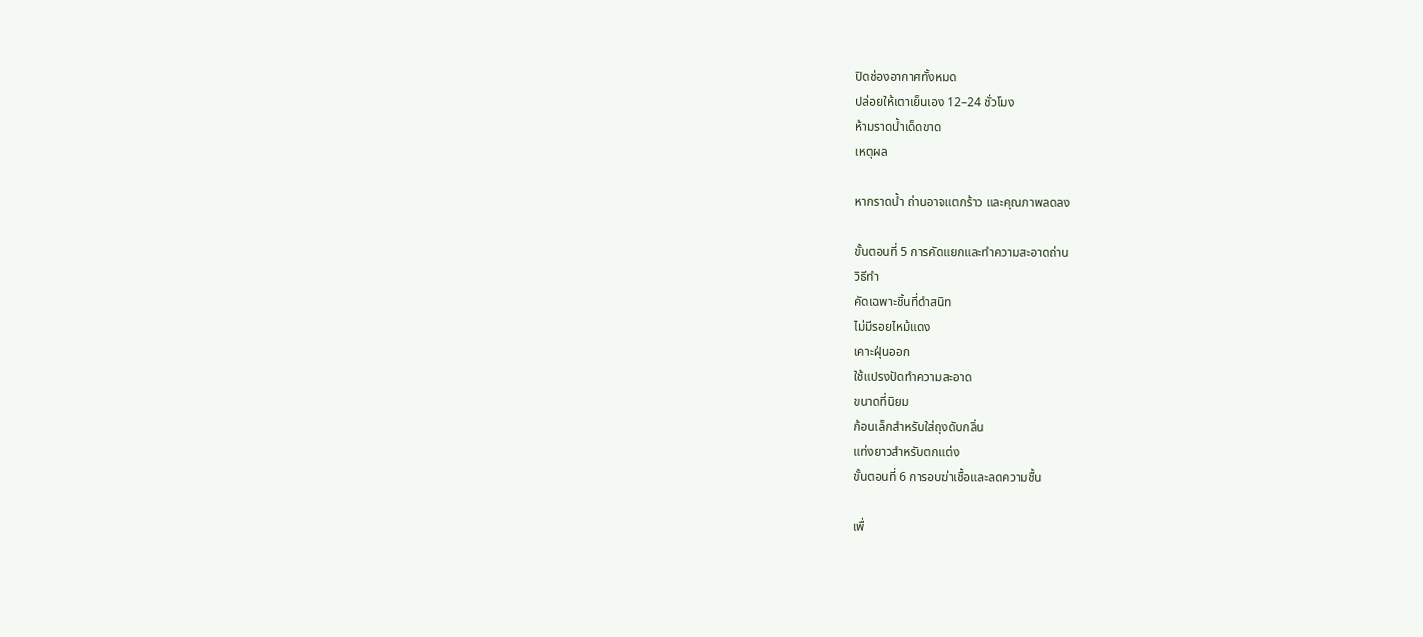ปิดช่องอากาศทั้งหมด
ปล่อยให้เตาเย็นเอง 12–24 ชั่วโมง
ห้ามราดน้ำเด็ดขาด
เหตุผล

หากราดน้ำ ถ่านอาจแตกร้าว และคุณภาพลดลง

ขั้นตอนที่ 5 การคัดแยกและทำความสะอาดถ่าน
วิธีทำ
คัดเฉพาะชิ้นที่ดำสนิท
ไม่มีรอยไหม้แดง
เคาะฝุ่นออก
ใช้แปรงปัดทำความสะอาด
ขนาดที่นิยม
ก้อนเล็กสำหรับใส่ถุงดับกลิ่น
แท่งยาวสำหรับตกแต่ง
ขั้นตอนที่ 6 การอบฆ่าเชื้อและลดความชื้น

เพื่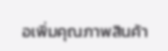อเพิ่มคุณภาพสินค้า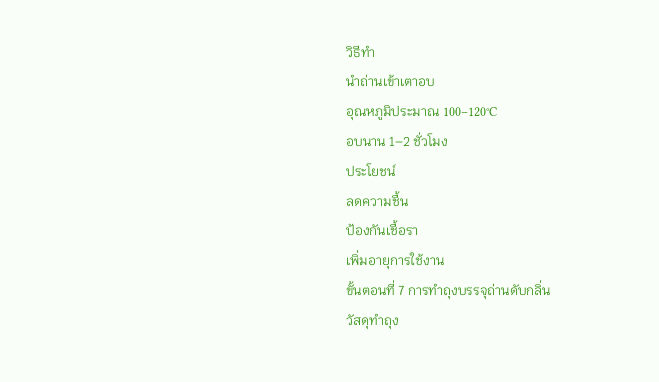วิธีทำ
นำถ่านเข้าเตาอบ
อุณหภูมิประมาณ 100–120°C
อบนาน 1–2 ชั่วโมง
ประโยชน์
ลดความชื้น
ป้องกันเชื้อรา
เพิ่มอายุการใช้งาน
ขั้นตอนที่ 7 การทำถุงบรรจุถ่านดับกลิ่น
วัสดุทำถุง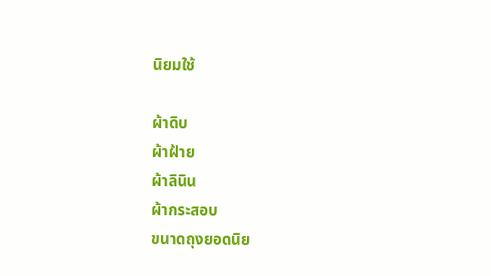นิยมใช้

ผ้าดิบ
ผ้าฝ้าย
ผ้าลินิน
ผ้ากระสอบ
ขนาดถุงยอดนิย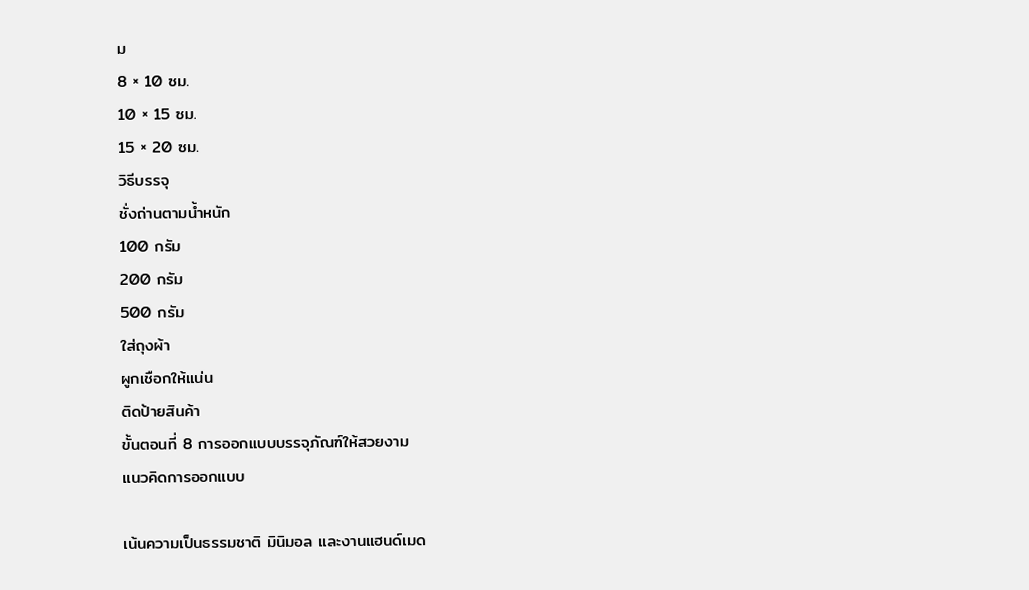ม
8 × 10 ซม.
10 × 15 ซม.
15 × 20 ซม.
วิธีบรรจุ
ชั่งถ่านตามน้ำหนัก
100 กรัม
200 กรัม
500 กรัม
ใส่ถุงผ้า
ผูกเชือกให้แน่น
ติดป้ายสินค้า
ขั้นตอนที่ 8 การออกแบบบรรจุภัณฑ์ให้สวยงาม
แนวคิดการออกแบบ

เน้นความเป็นธรรมชาติ มินิมอล และงานแฮนด์เมด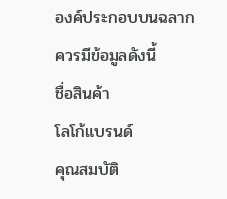องค์ประกอบบนฉลาก
ควรมีข้อมูลดังนี้
ชื่อสินค้า
โลโก้แบรนด์
คุณสมบัติ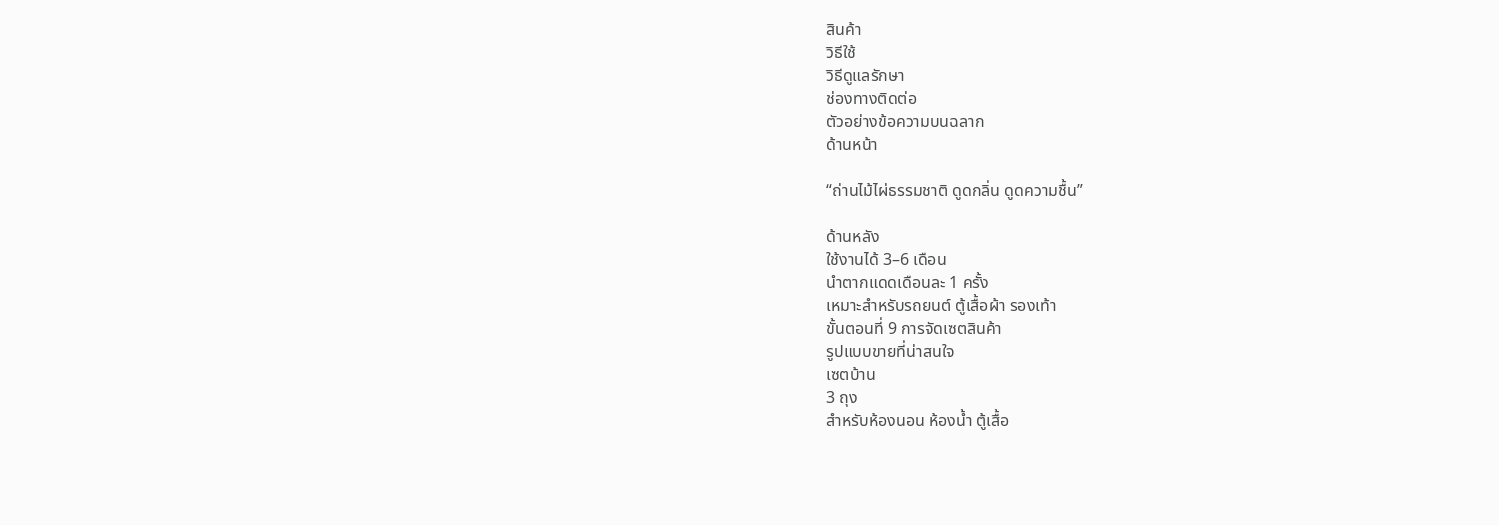สินค้า
วิธีใช้
วิธีดูแลรักษา
ช่องทางติดต่อ
ตัวอย่างข้อความบนฉลาก
ด้านหน้า

“ถ่านไม้ไผ่ธรรมชาติ ดูดกลิ่น ดูดความชื้น”

ด้านหลัง
ใช้งานได้ 3–6 เดือน
นำตากแดดเดือนละ 1 ครั้ง
เหมาะสำหรับรถยนต์ ตู้เสื้อผ้า รองเท้า
ขั้นตอนที่ 9 การจัดเซตสินค้า
รูปแบบขายที่น่าสนใจ
เซตบ้าน
3 ถุง
สำหรับห้องนอน ห้องน้ำ ตู้เสื้อ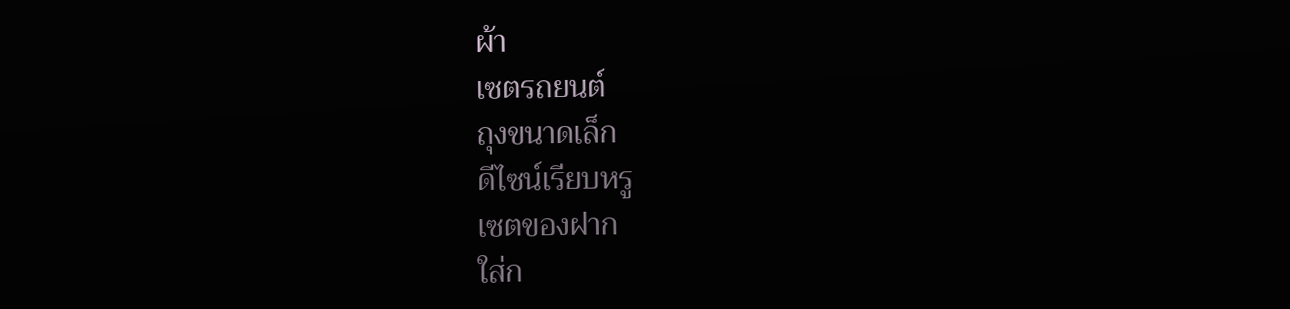ผ้า
เซตรถยนต์
ถุงขนาดเล็ก
ดีไซน์เรียบหรู
เซตของฝาก
ใส่ก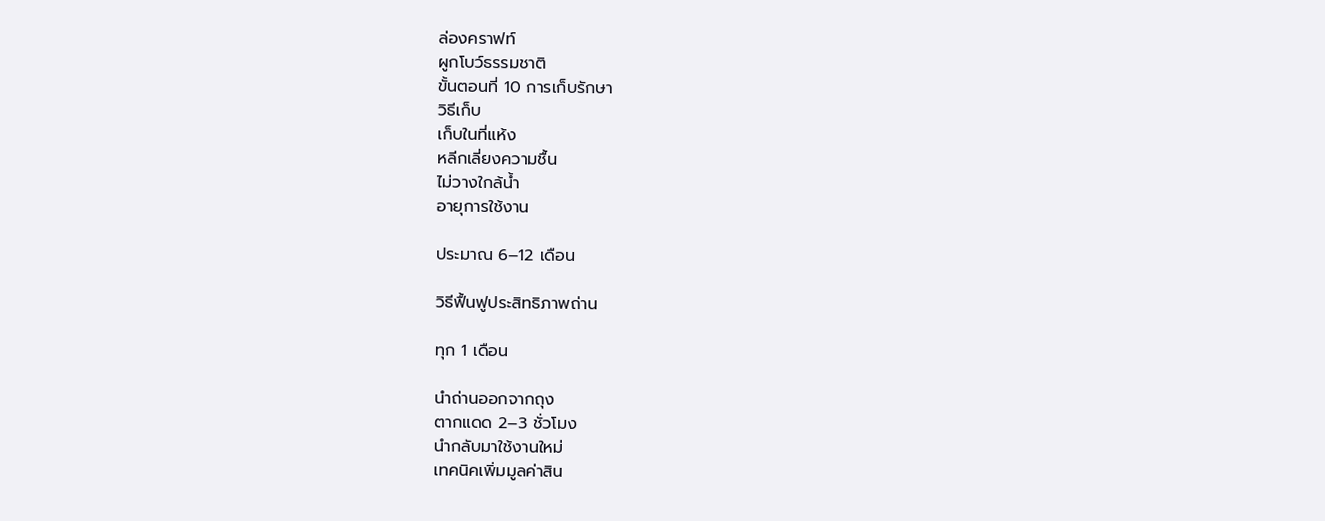ล่องคราฟท์
ผูกโบว์ธรรมชาติ
ขั้นตอนที่ 10 การเก็บรักษา
วิธีเก็บ
เก็บในที่แห้ง
หลีกเลี่ยงความชื้น
ไม่วางใกล้น้ำ
อายุการใช้งาน

ประมาณ 6–12 เดือน

วิธีฟื้นฟูประสิทธิภาพถ่าน

ทุก 1 เดือน

นำถ่านออกจากถุง
ตากแดด 2–3 ชั่วโมง
นำกลับมาใช้งานใหม่
เทคนิคเพิ่มมูลค่าสิน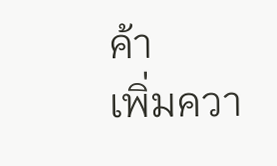ค้า
เพิ่มควา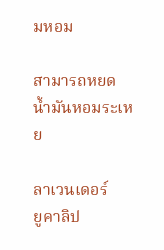มหอม

สามารถหยดน้ำมันหอมระเหย

ลาเวนเดอร์
ยูคาลิป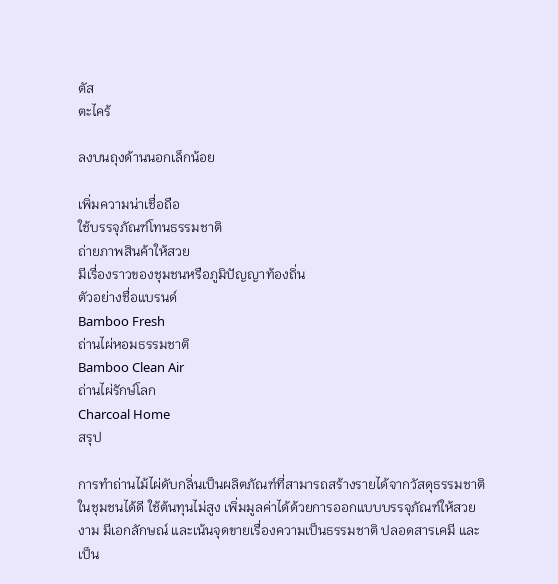ตัส
ตะไคร้

ลงบนถุงด้านนอกเล็กน้อย

เพิ่มความน่าเชื่อถือ
ใช้บรรจุภัณฑ์โทนธรรมชาติ
ถ่ายภาพสินค้าให้สวย
มีเรื่องราวของชุมชนหรือภูมิปัญญาท้องถิ่น
ตัวอย่างชื่อแบรนด์
Bamboo Fresh
ถ่านไผ่หอมธรรมชาติ
Bamboo Clean Air
ถ่านไผ่รักษ์โลก
Charcoal Home
สรุป

การทำถ่านไม้ไผ่ดับกลิ่นเป็นผลิตภัณฑ์ที่สามารถสร้างรายได้จากวัสดุธรรมชาติในชุมชนได้ดี ใช้ต้นทุนไม่สูง เพิ่มมูลค่าได้ด้วยการออกแบบบรรจุภัณฑ์ให้สวยงาม มีเอกลักษณ์ และเน้นจุดขายเรื่องความเป็นธรรมชาติ ปลอดสารเคมี และเป็น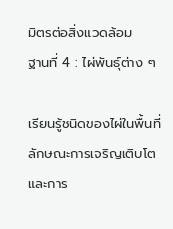มิตรต่อสิ่งแวดล้อม
ฐานที่ 4 : ไผ่พันธุ์ต่าง ๆ

เรียนรู้ชนิดของไผ่ในพื้นที่ ลักษณะการเจริญเติบโต และการ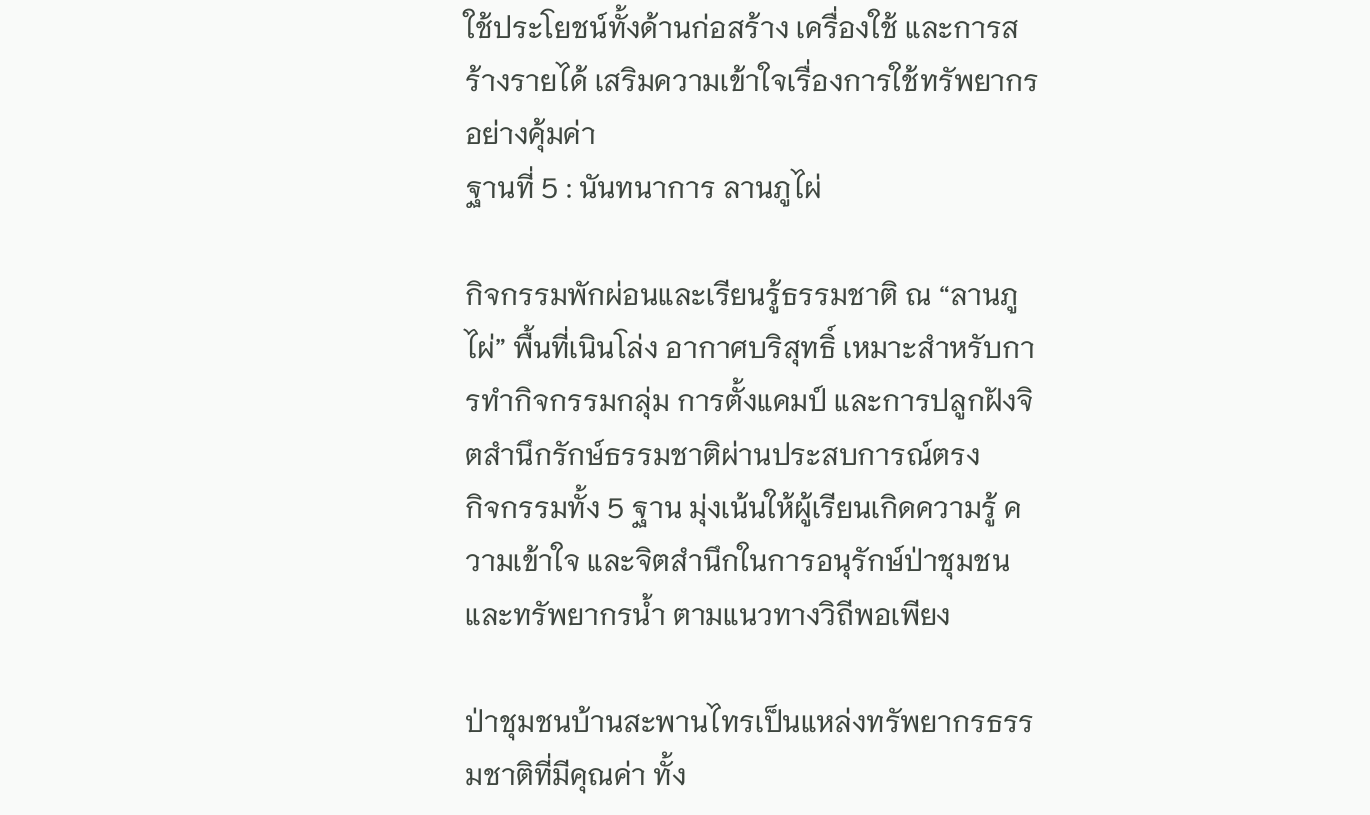ใช้ประโยชน์ทั้งด้านก่อสร้าง เครื่องใช้ และการสร้างรายได้ เสริมความเข้าใจเรื่องการใช้ทรัพยากรอย่างคุ้มค่า
ฐานที่ 5 : นันทนาการ ลานภูไผ่

กิจกรรมพักผ่อนและเรียนรู้ธรรมชาติ ณ “ลานภูไผ่” พื้นที่เนินโล่ง อากาศบริสุทธิ์ เหมาะสำหรับการทำกิจกรรมกลุ่ม การตั้งแคมป์ และการปลูกฝังจิตสำนึกรักษ์ธรรมชาติผ่านประสบการณ์ตรง
กิจกรรมทั้ง 5 ฐาน มุ่งเน้นให้ผู้เรียนเกิดความรู้ ความเข้าใจ และจิตสำนึกในการอนุรักษ์ป่าชุมชนและทรัพยากรน้ำ ตามแนวทางวิถีพอเพียง

ป่าชุมชนบ้านสะพานไทรเป็นแหล่งทรัพยากรธรรมชาติที่มีคุณค่า ทั้ง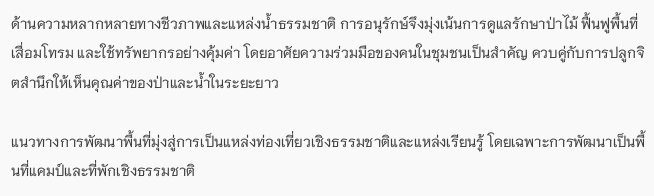ด้านความหลากหลายทางชีวภาพและแหล่งน้ำธรรมชาติ การอนุรักษ์จึงมุ่งเน้นการดูแลรักษาป่าไม้ ฟื้นฟูพื้นที่เสื่อมโทรม และใช้ทรัพยากรอย่างคุ้มค่า โดยอาศัยความร่วมมือของคนในชุมชนเป็นสำคัญ ควบคู่กับการปลูกจิตสำนึกให้เห็นคุณค่าของป่าและน้ำในระยะยาว

แนวทางการพัฒนาพื้นที่มุ่งสู่การเป็นแหล่งท่องเที่ยวเชิงธรรมชาติและแหล่งเรียนรู้ โดยเฉพาะการพัฒนาเป็นพื้นที่แคมป์และที่พักเชิงธรรมชาติ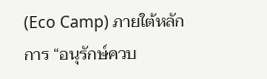(Eco Camp) ภายใต้หลักการ “อนุรักษ์ควบ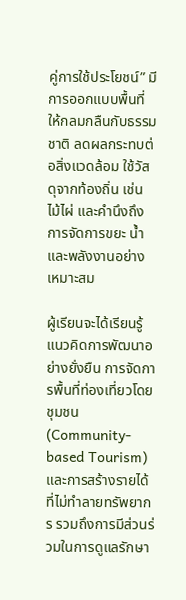คู่การใช้ประโยชน์” มีการออกแบบพื้นที่ให้กลมกลืนกับธรรมชาติ ลดผลกระทบต่อสิ่งแวดล้อม ใช้วัสดุจากท้องถิ่น เช่น ไม้ไผ่ และคำนึงถึงการจัดการขยะ น้ำ และพลังงานอย่างเหมาะสม

ผู้เรียนจะได้เรียนรู้แนวคิดการพัฒนาอย่างยั่งยืน การจัดการพื้นที่ท่องเที่ยวโดยชุมชน (Community-based Tourism) และการสร้างรายได้ที่ไม่ทำลายทรัพยากร รวมถึงการมีส่วนร่วมในการดูแลรักษา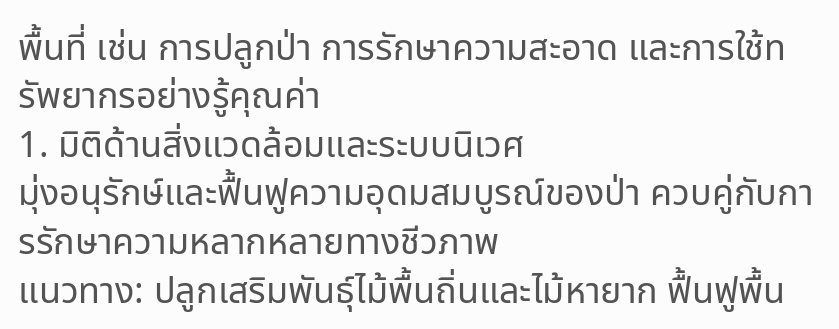พื้นที่ เช่น การปลูกป่า การรักษาความสะอาด และการใช้ทรัพยากรอย่างรู้คุณค่า
1. มิติด้านสิ่งแวดล้อมและระบบนิเวศ
มุ่งอนุรักษ์และฟื้นฟูความอุดมสมบูรณ์ของป่า ควบคู่กับการรักษาความหลากหลายทางชีวภาพ
แนวทาง: ปลูกเสริมพันธุ์ไม้พื้นถิ่นและไม้หายาก ฟื้นฟูพื้น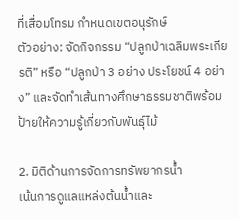ที่เสื่อมโทรม กำหนดเขตอนุรักษ์
ตัวอย่าง: จัดกิจกรรม “ปลูกป่าเฉลิมพระเกียรติ” หรือ “ปลูกป่า 3 อย่าง ประโยชน์ 4 อย่าง” และจัดทำเส้นทางศึกษาธรรมชาติพร้อมป้ายให้ความรู้เกี่ยวกับพันธุ์ไม้

2. มิติด้านการจัดการทรัพยากรน้ำ
เน้นการดูแลแหล่งต้นน้ำและ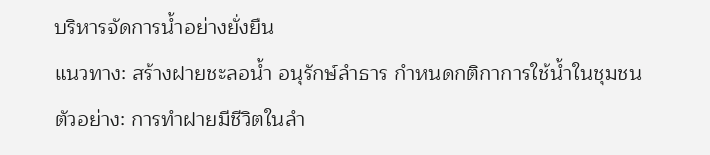บริหารจัดการน้ำอย่างยั่งยืน
แนวทาง: สร้างฝายชะลอน้ำ อนุรักษ์ลำธาร กำหนดกติกาการใช้น้ำในชุมชน
ตัวอย่าง: การทำฝายมีชีวิตในลำ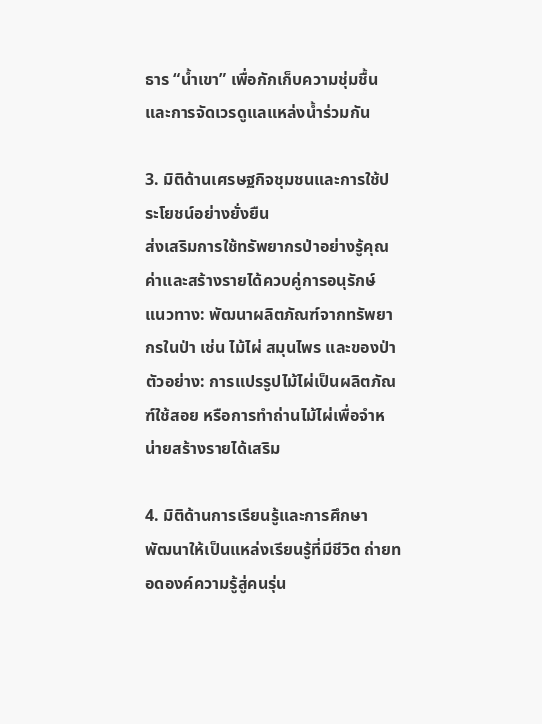ธาร “น้ำเขา” เพื่อกักเก็บความชุ่มชื้น และการจัดเวรดูแลแหล่งน้ำร่วมกัน

3. มิติด้านเศรษฐกิจชุมชนและการใช้ประโยชน์อย่างยั่งยืน
ส่งเสริมการใช้ทรัพยากรป่าอย่างรู้คุณค่าและสร้างรายได้ควบคู่การอนุรักษ์
แนวทาง: พัฒนาผลิตภัณฑ์จากทรัพยากรในป่า เช่น ไม้ไผ่ สมุนไพร และของป่า
ตัวอย่าง: การแปรรูปไม้ไผ่เป็นผลิตภัณฑ์ใช้สอย หรือการทำถ่านไม้ไผ่เพื่อจำหน่ายสร้างรายได้เสริม

4. มิติด้านการเรียนรู้และการศึกษา
พัฒนาให้เป็นแหล่งเรียนรู้ที่มีชีวิต ถ่ายทอดองค์ความรู้สู่คนรุ่น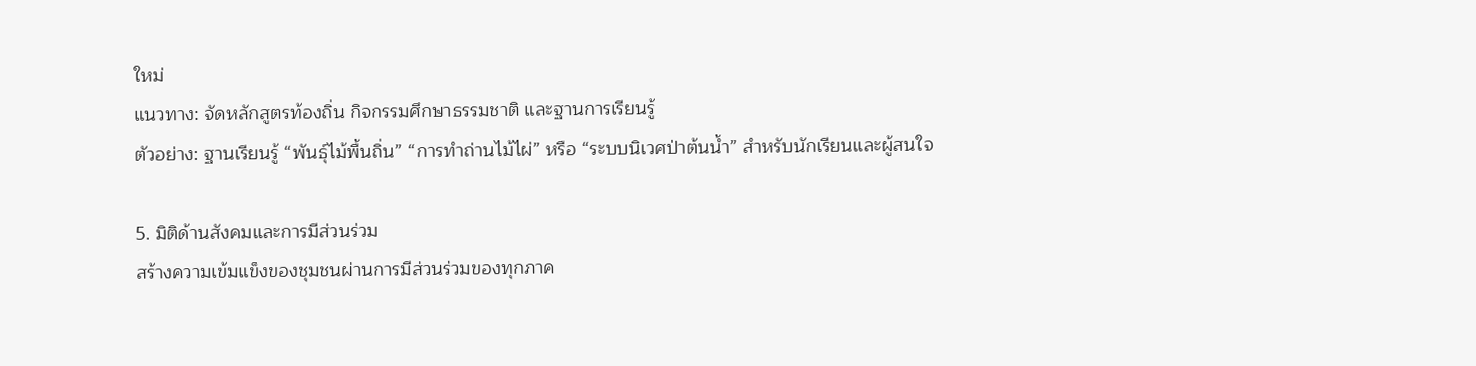ใหม่
แนวทาง: จัดหลักสูตรท้องถิ่น กิจกรรมศึกษาธรรมชาติ และฐานการเรียนรู้
ตัวอย่าง: ฐานเรียนรู้ “พันธุ์ไม้พื้นถิ่น” “การทำถ่านไม้ไผ่” หรือ “ระบบนิเวศป่าต้นน้ำ” สำหรับนักเรียนและผู้สนใจ

5. มิติด้านสังคมและการมีส่วนร่วม
สร้างความเข้มแข็งของชุมชนผ่านการมีส่วนร่วมของทุกภาค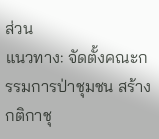ส่วน
แนวทาง: จัดตั้งคณะกรรมการป่าชุมชน สร้างกติกาชุ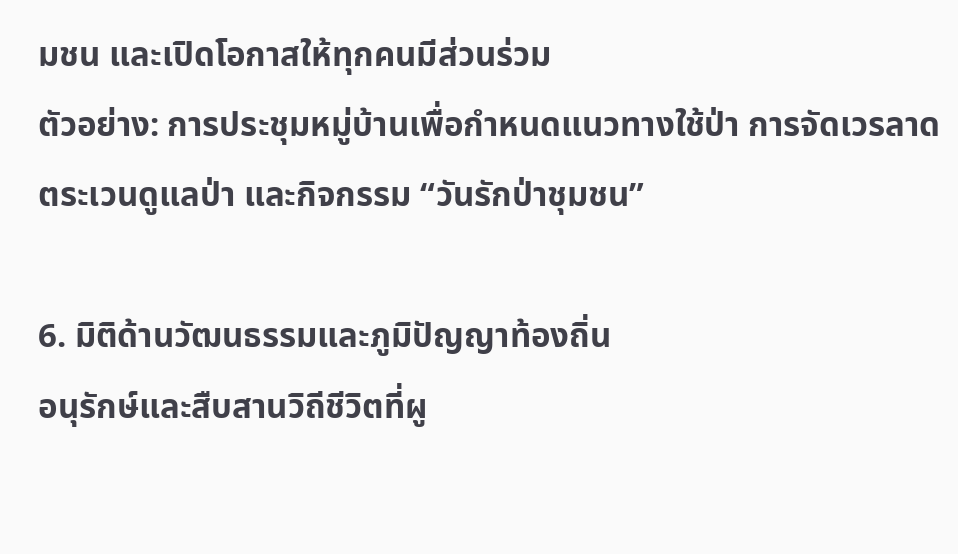มชน และเปิดโอกาสให้ทุกคนมีส่วนร่วม
ตัวอย่าง: การประชุมหมู่บ้านเพื่อกำหนดแนวทางใช้ป่า การจัดเวรลาดตระเวนดูแลป่า และกิจกรรม “วันรักป่าชุมชน”

6. มิติด้านวัฒนธรรมและภูมิปัญญาท้องถิ่น
อนุรักษ์และสืบสานวิถีชีวิตที่ผู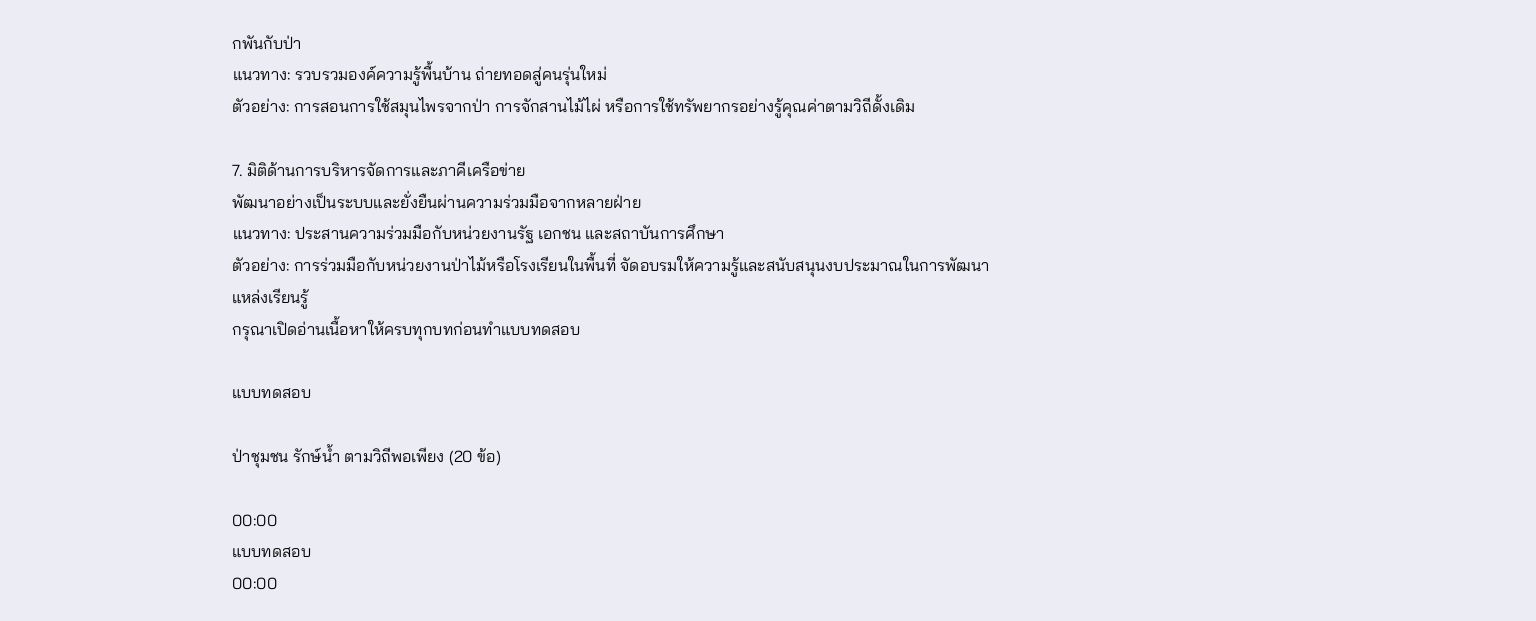กพันกับป่า
แนวทาง: รวบรวมองค์ความรู้พื้นบ้าน ถ่ายทอดสู่คนรุ่นใหม่
ตัวอย่าง: การสอนการใช้สมุนไพรจากป่า การจักสานไม้ไผ่ หรือการใช้ทรัพยากรอย่างรู้คุณค่าตามวิถีดั้งเดิม

7. มิติด้านการบริหารจัดการและภาคีเครือข่าย
พัฒนาอย่างเป็นระบบและยั่งยืนผ่านความร่วมมือจากหลายฝ่าย
แนวทาง: ประสานความร่วมมือกับหน่วยงานรัฐ เอกชน และสถาบันการศึกษา
ตัวอย่าง: การร่วมมือกับหน่วยงานป่าไม้หรือโรงเรียนในพื้นที่ จัดอบรมให้ความรู้และสนับสนุนงบประมาณในการพัฒนาแหล่งเรียนรู้
กรุณาเปิดอ่านเนื้อหาให้ครบทุกบทก่อนทำแบบทดสอบ

แบบทดสอบ

ป่าชุมชน รักษ์น้ำ ตามวิถีพอเพียง (20 ข้อ)

00:00
แบบทดสอบ
00:00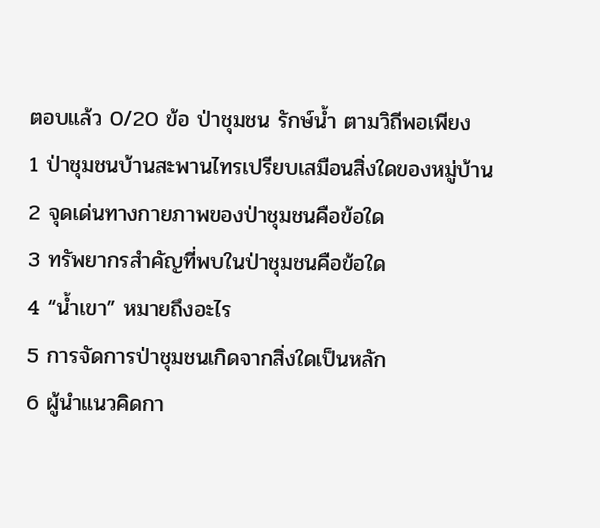ตอบแล้ว 0/20 ข้อ ป่าชุมชน รักษ์น้ำ ตามวิถีพอเพียง
1 ป่าชุมชนบ้านสะพานไทรเปรียบเสมือนสิ่งใดของหมู่บ้าน
2 จุดเด่นทางกายภาพของป่าชุมชนคือข้อใด
3 ทรัพยากรสำคัญที่พบในป่าชุมชนคือข้อใด
4 “น้ำเขา” หมายถึงอะไร
5 การจัดการป่าชุมชนเกิดจากสิ่งใดเป็นหลัก
6 ผู้นำแนวคิดกา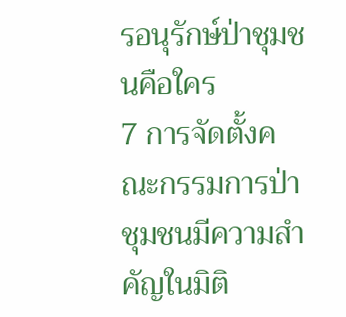รอนุรักษ์ป่าชุมชนคือใคร
7 การจัดตั้งคณะกรรมการป่าชุมชนมีความสำคัญในมิติ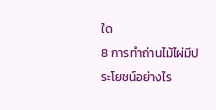ใด
8 การทำถ่านไม้ไผ่มีประโยชน์อย่างไร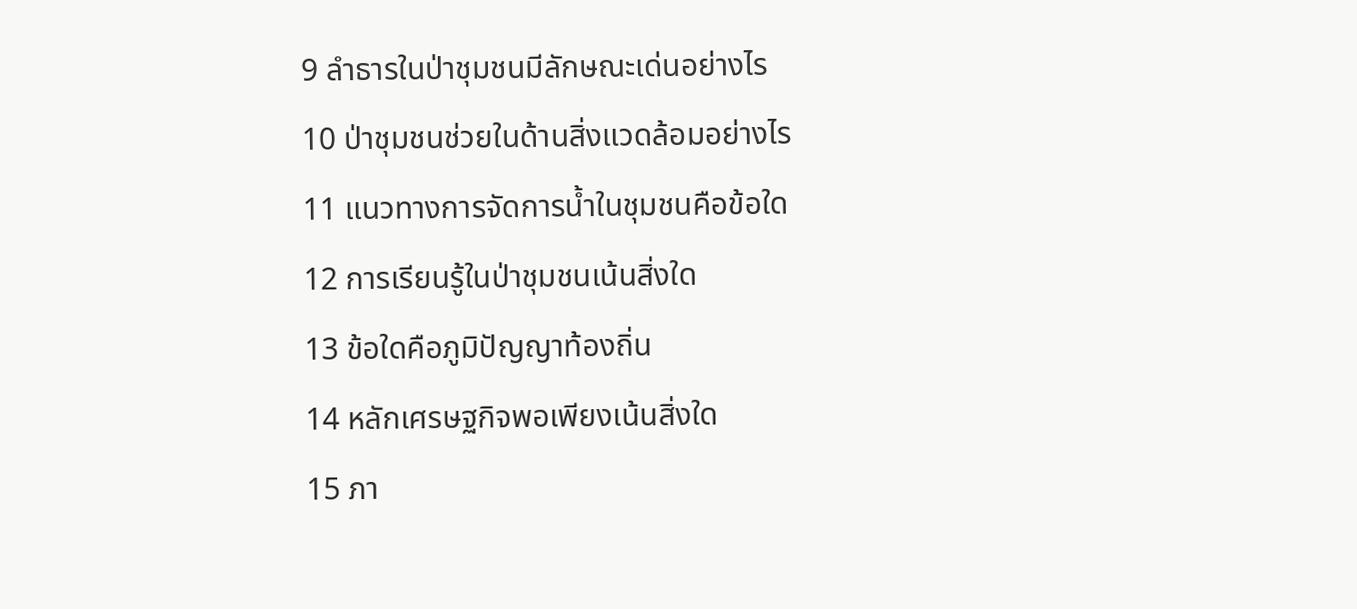9 ลำธารในป่าชุมชนมีลักษณะเด่นอย่างไร
10 ป่าชุมชนช่วยในด้านสิ่งแวดล้อมอย่างไร
11 แนวทางการจัดการน้ำในชุมชนคือข้อใด
12 การเรียนรู้ในป่าชุมชนเน้นสิ่งใด
13 ข้อใดคือภูมิปัญญาท้องถิ่น
14 หลักเศรษฐกิจพอเพียงเน้นสิ่งใด
15 ภา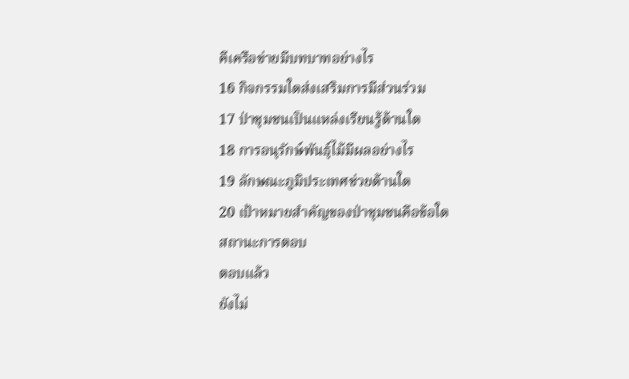คีเครือข่ายมีบทบาทอย่างไร
16 กิจกรรมใดส่งเสริมการมีส่วนร่วม
17 ป่าชุมชนเป็นแหล่งเรียนรู้ด้านใด
18 การอนุรักษ์พันธุ์ไม้มีผลอย่างไร
19 ลักษณะภูมิประเทศช่วยด้านใด
20 เป้าหมายสำคัญของป่าชุมชนคือข้อใด
สถานะการตอบ
ตอบแล้ว
ยังไม่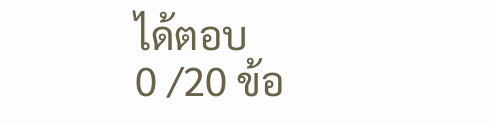ได้ตอบ
0 /20 ข้อ